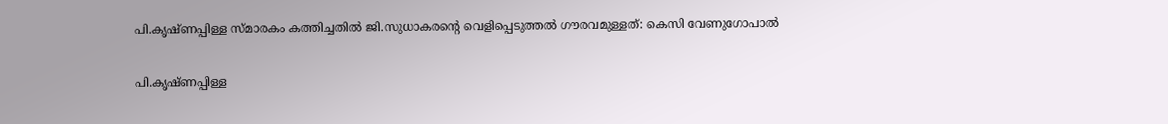പി.കൃഷ്ണപ്പിള്ള സ്മാരകം കത്തിച്ചതിൽ ജി.സുധാകരന്റെ വെളിപ്പെടുത്തല്‍ ഗൗരവമുള്ളത്: കെസി വേണുഗോപാല്‍

പി.കൃഷ്ണപ്പിള്ള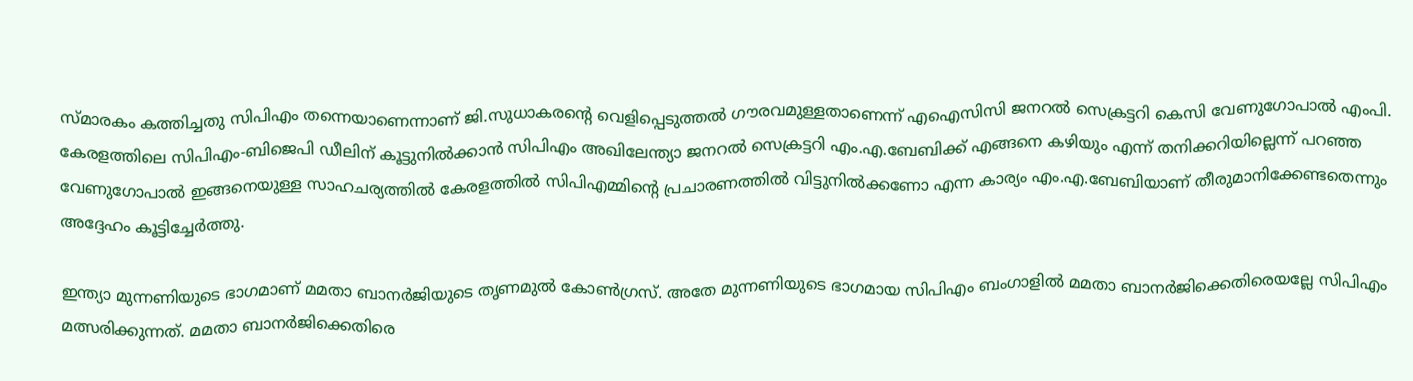സ്മാരകം കത്തിച്ചതു സിപിഎം തന്നെയാണെന്നാണ് ജി.സുധാകരന്റെ വെളിപ്പെടുത്തല്‍ ഗൗരവമുള്ളതാണെന്ന് എഐസിസി ജനറല്‍ സെക്രട്ടറി കെസി വേണുഗോപാല്‍ എംപി. കേരളത്തിലെ സിപിഎം-ബിജെപി ഡീലിന് കൂട്ടുനില്‍ക്കാന്‍ സിപിഎം അഖിലേന്ത്യാ ജനറല്‍ സെക്രട്ടറി എം.എ.ബേബിക്ക് എങ്ങനെ കഴിയും എന്ന് തനിക്കറിയില്ലെന്ന് പറഞ്ഞ വേണുഗോപാല്‍ ഇങ്ങനെയുള്ള സാഹചര്യത്തില്‍ കേരളത്തില്‍ സിപിഎമ്മിന്റെ പ്രചാരണത്തില്‍ വിട്ടുനില്‍ക്കണോ എന്ന കാര്യം എം.എ.ബേബിയാണ് തീരുമാനിക്കേണ്ടതെന്നും അദ്ദേഹം കൂട്ടിച്ചേര്‍ത്തു.

ഇന്ത്യാ മുന്നണിയുടെ ഭാഗമാണ് മമതാ ബാനര്‍ജിയുടെ തൃണമുല്‍ കോണ്‍ഗ്രസ്. അതേ മുന്നണിയുടെ ഭാഗമായ സിപിഎം ബംഗാളില്‍ മമതാ ബാനര്‍ജിക്കെതിരെയല്ലേ സിപിഎം മത്സരിക്കുന്നത്. മമതാ ബാനര്‍ജിക്കെതിരെ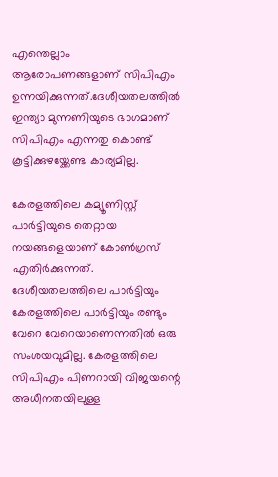എന്തെല്ലാം ആരോപണങ്ങളാണ് സിപിഎം ഉന്നയിക്കുന്നത്.ദേശീയതലത്തില്‍ ഇന്ത്യാ മുന്നണിയുടെ ഭാഗമാണ് സിപിഎം എന്നതു കൊണ്ട് കൂട്ടിക്കുഴയ്ക്കേണ്ട കാര്യമില്ല.

കേരളത്തിലെ കമ്യൂണിസ്റ്റ് പാര്‍ട്ടിയുടെ തെറ്റായ നയങ്ങളെയാണ് കോണ്‍ഗ്രസ് എതിര്‍ക്കുന്നത്. ദേശീയതലത്തിലെ പാര്‍ട്ടിയും കേരളത്തിലെ പാര്‍ട്ടിയും രണ്ടും വേറെ വേറെയാണെന്നതില്‍ ഒരു സംശയവുമില്ല. കേരളത്തിലെ സിപിഎം പിണറായി വിജയന്റെ അധീനതയിലുള്ള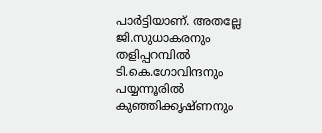പാര്‍ട്ടിയാണ്. അതല്ലേ ജി.സുധാകരനും തളിപ്പറമ്പില്‍ ടി.കെ.ഗോവിന്ദനും പയ്യന്നൂരില്‍ കുഞ്ഞിക്കൃഷ്ണനും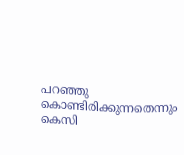പറഞ്ഞു കൊണ്ടിരിക്കുന്നതെന്നും കെസി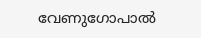വേണുഗോപാല്‍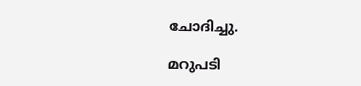ചോദിച്ചു.

മറുപടി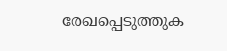രേഖപ്പെടുത്തുക